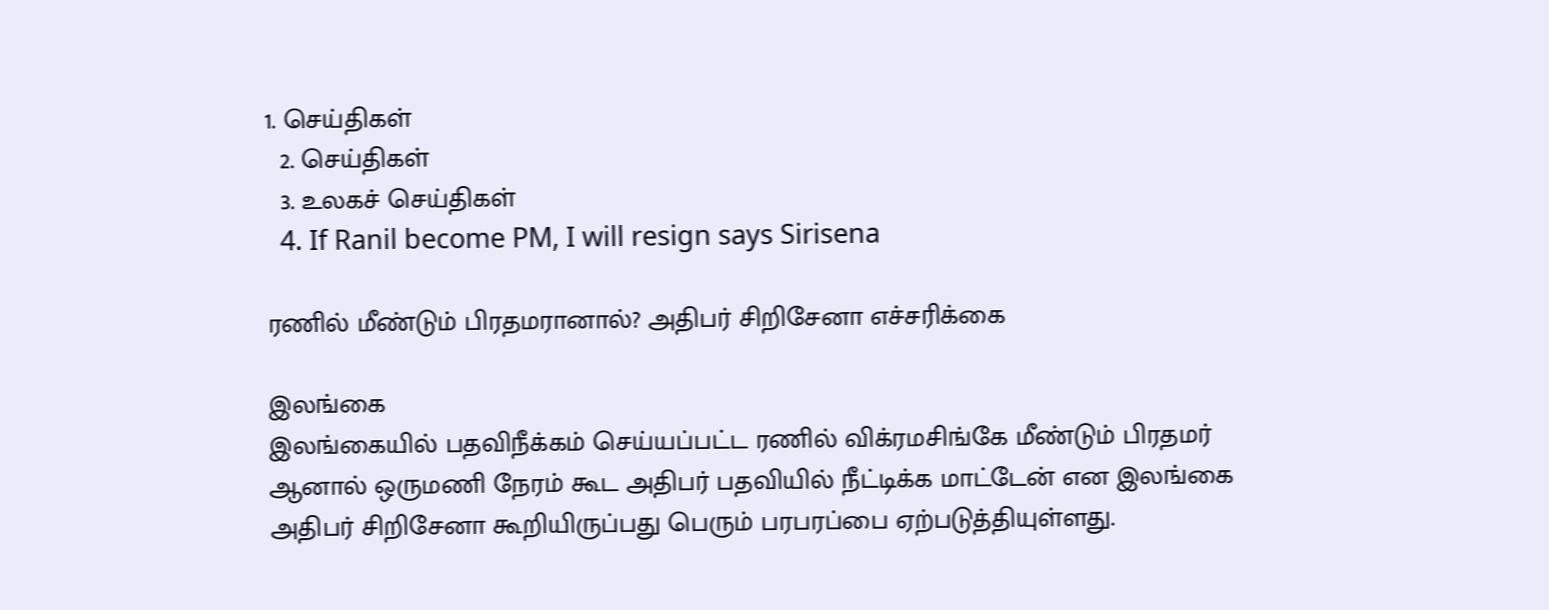1. செய்திகள்
  2. செய்திகள்
  3. உலகச் செய்திகள்
  4. If Ranil become PM, I will resign says Sirisena

ரணில் மீண்டும் பிரதமரானால்? அதிபர் சிறிசேனா எச்சரிக்கை

இலங்கை
இலங்கையில் பதவிநீக்கம் செய்யப்பட்ட ரணில் விக்ரமசிங்கே மீண்டும் பிரதமர் ஆனால் ஒருமணி நேரம் கூட அதிபர் பதவியில் நீட்டிக்க மாட்டேன் என இலங்கை அதிபர் சிறிசேனா கூறியிருப்பது பெரும் பரபரப்பை ஏற்படுத்தியுள்ளது.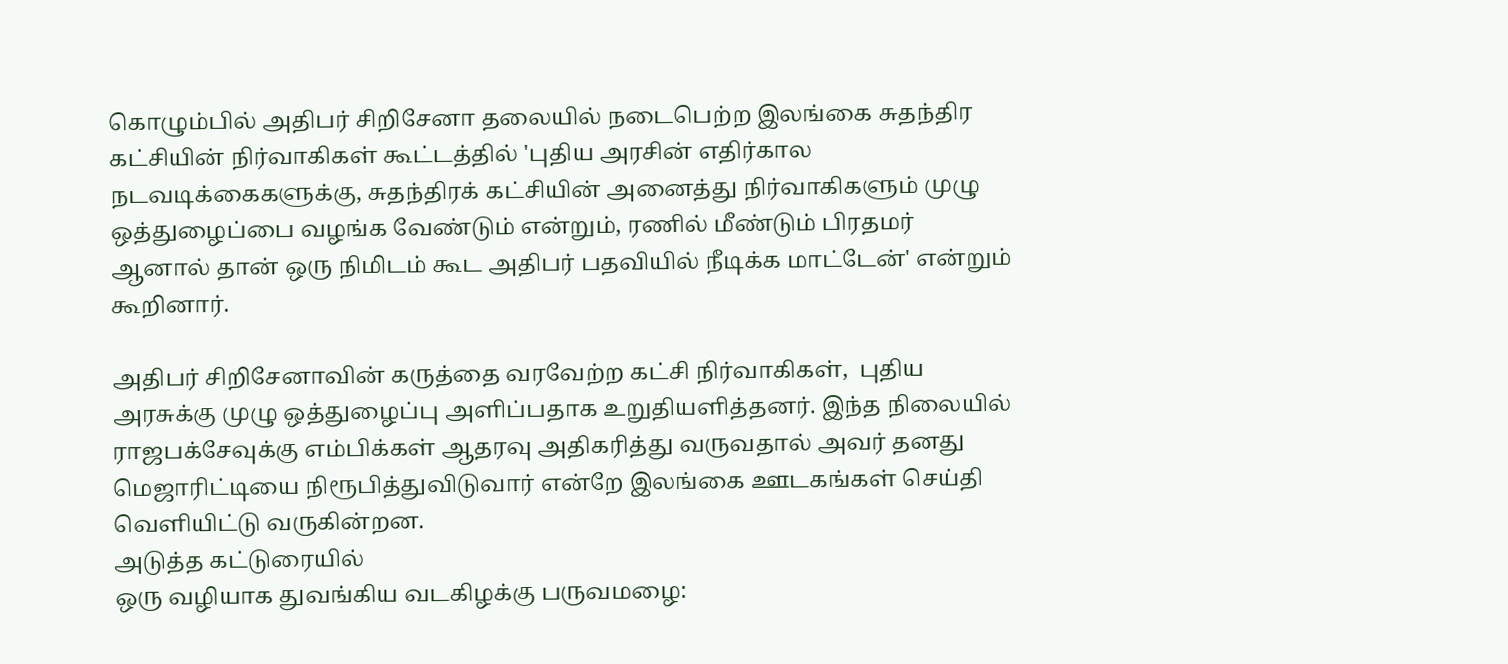கொழும்பில் அதிபர் சிறிசேனா தலையில் நடைபெற்ற இலங்கை சுதந்திர கட்சியின் நிர்வாகிகள் கூட்டத்தில் 'புதிய அரசின் எதிர்கால நடவடிக்கைகளுக்கு, சுதந்திரக் கட்சியின் அனைத்து நிர்வாகிகளும் முழு ஒத்துழைப்பை வழங்க வேண்டும் என்றும், ரணில் மீண்டும் பிரதமர் ஆனால் தான் ஒரு நிமிடம் கூட அதிபர் பதவியில் நீடிக்க மாட்டேன்' என்றும் கூறினார்.

அதிபர் சிறிசேனாவின் கருத்தை வரவேற்ற கட்சி நிர்வாகிகள்,  புதிய அரசுக்கு முழு ஒத்துழைப்பு அளிப்பதாக உறுதியளித்தனர். இந்த நிலையில் ராஜபக்சேவுக்கு எம்பிக்கள் ஆதரவு அதிகரித்து வருவதால் அவர் தனது மெஜாரிட்டியை நிரூபித்துவிடுவார் என்றே இலங்கை ஊடகங்கள் செய்தி வெளியிட்டு வருகின்றன.
அடுத்த கட்டுரையில்
ஒரு வழியாக துவங்கிய வடகிழக்கு பருவமழை: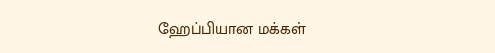ஹேப்பியான மக்கள்